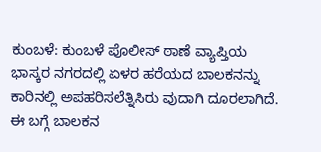ಕುಂಬಳೆ: ಕುಂಬಳೆ ಪೊಲೀಸ್ ಠಾಣೆ ವ್ಯಾಪ್ತಿಯ ಭಾಸ್ಕರ ನಗರದಲ್ಲಿ ಏಳರ ಹರೆಯದ ಬಾಲಕನನ್ನು ಕಾರಿನಲ್ಲಿ ಅಪಹರಿಸಲೆತ್ನಿಸಿರು ವುದಾಗಿ ದೂರಲಾಗಿದೆ. ಈ ಬಗ್ಗೆ ಬಾಲಕನ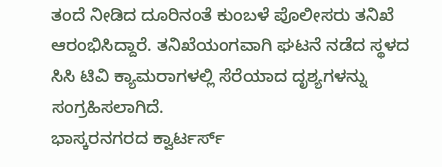ತಂದೆ ನೀಡಿದ ದೂರಿನಂತೆ ಕುಂಬಳೆ ಪೊಲೀಸರು ತನಿಖೆ ಆರಂಭಿಸಿದ್ದಾರೆ. ತನಿಖೆಯಂಗವಾಗಿ ಘಟನೆ ನಡೆದ ಸ್ಥಳದ ಸಿಸಿ ಟಿವಿ ಕ್ಯಾಮರಾಗಳಲ್ಲಿ ಸೆರೆಯಾದ ದೃಶ್ಯಗಳನ್ನು ಸಂಗ್ರಹಿಸಲಾಗಿದೆ.
ಭಾಸ್ಕರನಗರದ ಕ್ವಾರ್ಟರ್ಸ್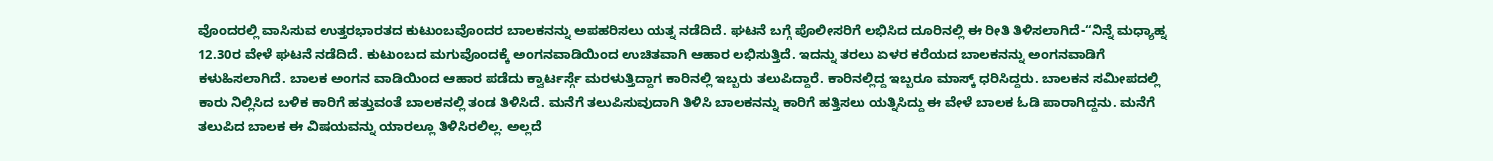ವೊಂದರಲ್ಲಿ ವಾಸಿಸುವ ಉತ್ತರಭಾರತದ ಕುಟುಂಬವೊಂದರ ಬಾಲಕನನ್ನು ಅಪಹರಿಸಲು ಯತ್ನ ನಡೆದಿದೆ. ಘಟನೆ ಬಗ್ಗೆ ಪೊಲೀಸರಿಗೆ ಲಭಿಸಿದ ದೂರಿನಲ್ಲಿ ಈ ರೀತಿ ತಿಳಿಸಲಾಗಿದೆ-“ನಿನ್ನೆ ಮಧ್ಯಾಹ್ನ 12.30ರ ವೇಳೆ ಘಟನೆ ನಡೆದಿದೆ. ಕುಟುಂಬದ ಮಗುವೊಂದಕ್ಕೆ ಅಂಗನವಾಡಿಯಿಂದ ಉಚಿತವಾಗಿ ಆಹಾರ ಲಭಿಸುತ್ತಿದೆ. ಇದನ್ನು ತರಲು ಏಳರ ಕರೆಯದ ಬಾಲಕನನ್ನು ಅಂಗನವಾಡಿಗೆ ಕಳುಹಿಸಲಾಗಿದೆ. ಬಾಲಕ ಅಂಗನ ವಾಡಿಯಿಂದ ಆಹಾರ ಪಡೆದು ಕ್ವಾರ್ಟರ್ಸ್ಗೆ ಮರಳುತ್ತಿದ್ದಾಗ ಕಾರಿನಲ್ಲಿ ಇಬ್ಬರು ತಲುಪಿದ್ದಾರೆ. ಕಾರಿನಲ್ಲಿದ್ದ ಇಬ್ಬರೂ ಮಾಸ್ಕ್ ಧರಿಸಿದ್ದರು. ಬಾಲಕನ ಸಮೀಪದಲ್ಲಿ ಕಾರು ನಿಲ್ಲಿಸಿದ ಬಳಿಕ ಕಾರಿಗೆ ಹತ್ತುವಂತೆ ಬಾಲಕನಲ್ಲಿ ತಂಡ ತಿಳಿಸಿದೆ. ಮನೆಗೆ ತಲುಪಿಸುವುದಾಗಿ ತಿಳಿಸಿ ಬಾಲಕನನ್ನು ಕಾರಿಗೆ ಹತ್ತಿಸಲು ಯತ್ನಿಸಿದ್ದು ಈ ವೇಳೆ ಬಾಲಕ ಓಡಿ ಪಾರಾಗಿದ್ದನು. ಮನೆಗೆ ತಲುಪಿದ ಬಾಲಕ ಈ ವಿಷಯವನ್ನು ಯಾರಲ್ಲೂ ತಿಳಿಸಿರಲಿಲ್ಲ. ಅಲ್ಲದೆ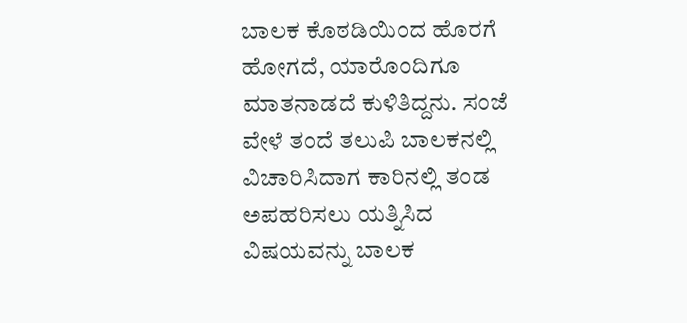ಬಾಲಕ ಕೊಠಡಿಯಿಂದ ಹೊರಗೆ ಹೋಗದೆ, ಯಾರೊಂದಿಗೂ ಮಾತನಾಡದೆ ಕುಳಿತಿದ್ದನು. ಸಂಜೆ ವೇಳೆ ತಂದೆ ತಲುಪಿ ಬಾಲಕನಲ್ಲಿ ವಿಚಾರಿಸಿದಾಗ ಕಾರಿನಲ್ಲಿ ತಂಡ ಅಪಹರಿಸಲು ಯತ್ನಿಸಿದ ವಿಷಯವನ್ನು ಬಾಲಕ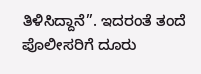ತಿಳಿಸಿದ್ದಾನೆ”. ಇದರಂತೆ ತಂದೆ ಪೊಲೀಸರಿಗೆ ದೂರು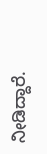ನೀಡಿದ್ದಾರೆ.